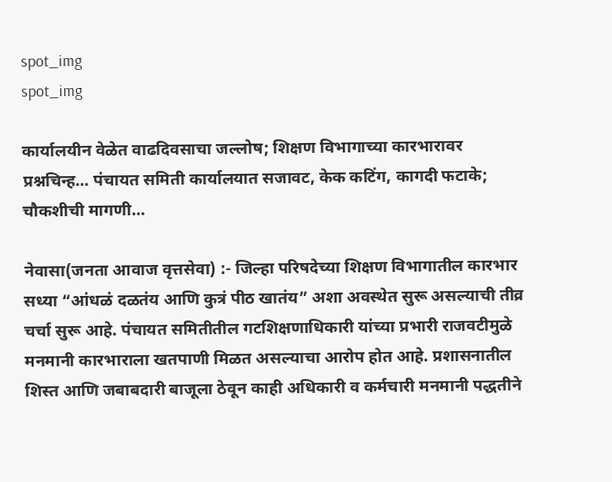spot_img
spot_img

कार्यालयीन वेळेत वाढदिवसाचा जल्लोष; शिक्षण विभागाच्या कारभारावर प्रश्नचिन्ह… पंचायत समिती कार्यालयात सजावट, केक कटिंग, कागदी फटाके; चौकशीची मागणी…

नेवासा(जनता आवाज वृत्तसेवा) :- जिल्हा परिषदेच्या शिक्षण विभागातील कारभार सध्या “आंधळं दळतंय आणि कुत्रं पीठ खातंय” अशा अवस्थेत सुरू असल्याची तीव्र चर्चा सुरू आहे. पंचायत समितीतील गटशिक्षणाधिकारी यांच्या प्रभारी राजवटीमुळे मनमानी कारभाराला खतपाणी मिळत असल्याचा आरोप होत आहे. प्रशासनातील शिस्त आणि जबाबदारी बाजूला ठेवून काही अधिकारी व कर्मचारी मनमानी पद्धतीने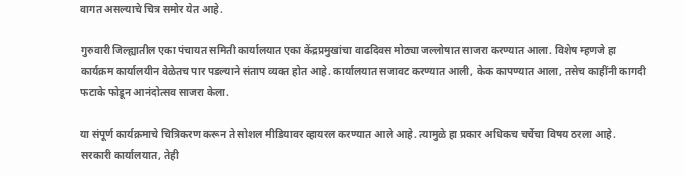वागत असल्याचे चित्र समोर येत आहे.

गुरुवारी जिल्ह्यातील एका पंचायत समिती कार्यालयात एका केंद्रप्रमुखांचा वाढदिवस मोठ्या जल्लोषात साजरा करण्यात आला. विशेष म्हणजे हा कार्यक्रम कार्यालयीन वेळेतच पार पडल्याने संताप व्यक्त होत आहे. कार्यालयात सजावट करण्यात आली, केक कापण्यात आला, तसेच काहींनी कागदी फटाके फोडून आनंदोत्सव साजरा केला.

या संपूर्ण कार्यक्रमाचे चित्रिकरण करून ते सोशल मीडियावर व्हायरल करण्यात आले आहे. त्यामुळे हा प्रकार अधिकच चर्चेचा विषय ठरला आहे. सरकारी कार्यालयात, तेही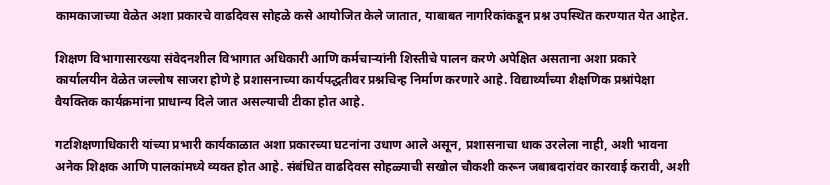कामकाजाच्या वेळेत अशा प्रकारचे वाढदिवस सोहळे कसे आयोजित केले जातात, याबाबत नागरिकांकडून प्रश्न उपस्थित करण्यात येत आहेत.

शिक्षण विभागासारख्या संवेदनशील विभागात अधिकारी आणि कर्मचाऱ्यांनी शिस्तीचे पालन करणे अपेक्षित असताना अशा प्रकारे कार्यालयीन वेळेत जल्लोष साजरा होणे हे प्रशासनाच्या कार्यपद्धतीवर प्रश्नचिन्ह निर्माण करणारे आहे. विद्यार्थ्यांच्या शैक्षणिक प्रश्नांपेक्षा वैयक्तिक कार्यक्रमांना प्राधान्य दिले जात असल्याची टीका होत आहे.

गटशिक्षणाधिकारी यांच्या प्रभारी कार्यकाळात अशा प्रकारच्या घटनांना उधाण आले असून, प्रशासनाचा धाक उरलेला नाही, अशी भावना अनेक शिक्षक आणि पालकांमध्ये व्यक्त होत आहे. संबंधित वाढदिवस सोहळ्याची सखोल चौकशी करून जबाबदारांवर कारवाई करावी, अशी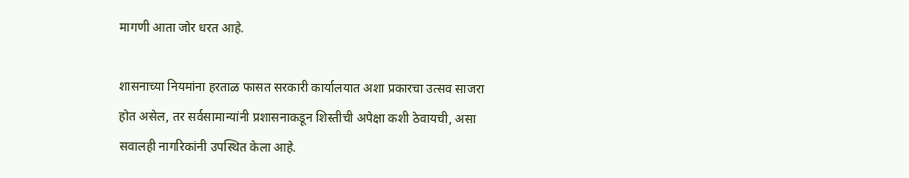मागणी आता जोर धरत आहे.

शासनाच्या नियमांना हरताळ फासत सरकारी कार्यालयात अशा प्रकारचा उत्सव साजरा होत असेल, तर सर्वसामान्यांनी प्रशासनाकडून शिस्तीची अपेक्षा कशी ठेवायची, असा सवालही नागरिकांनी उपस्थित केला आहे.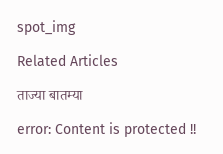spot_img

Related Articles

ताज्या बातम्या

error: Content is protected !!